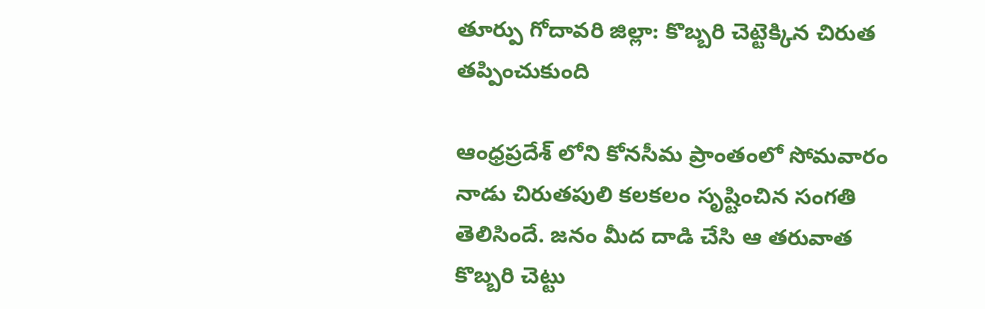తూర్పు గోదావరి జిల్లా: కొబ్బరి చెట్టెక్కిన చిరుత తప్పించుకుంది

ఆంధ్రప్రదేశ్ లోని కోనసీమ ప్రాంతంలో సోమవారం నాడు చిరుతపులి కలకలం సృష్టించిన సంగతి తెలిసిందే. జనం మీద దాడి చేసి ఆ తరువాత కొబ్బరి చెట్టు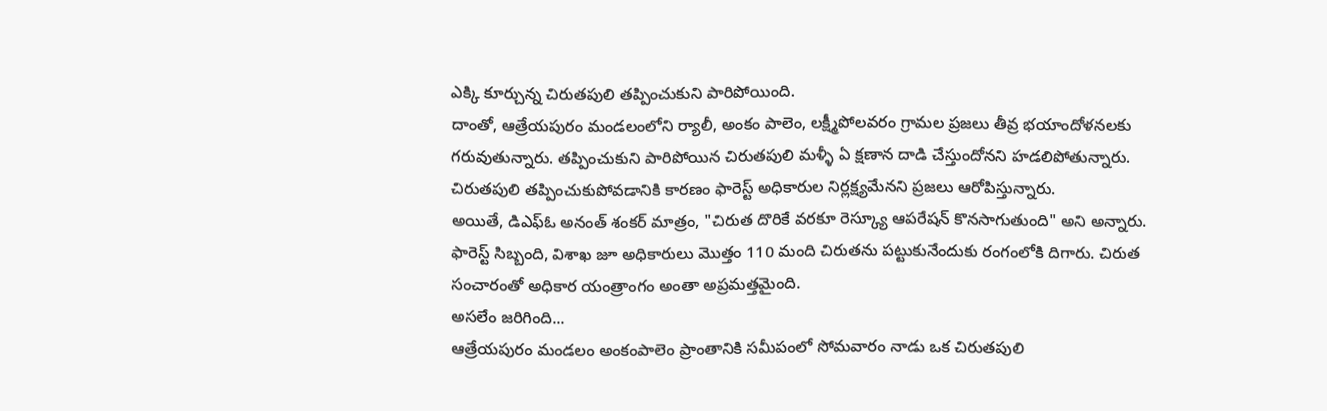ఎక్కి కూర్చున్న చిరుతపులి తప్పించుకుని పారిపోయింది.
దాంతో, ఆత్రేయపురం మండలంలోని ర్యాలీ, అంకం పాలెం, లక్ష్మీపోలవరం గ్రామల ప్రజలు తీవ్ర భయాందోళనలకు గరువుతున్నారు. తప్పించుకుని పారిపోయిన చిరుతపులి మళ్ళీ ఏ క్షణాన దాడి చేస్తుందోనని హడలిపోతున్నారు.
చిరుతపులి తప్పించుకుపోవడానికి కారణం ఫారెస్ట్ అధికారుల నిర్లక్ష్యమేనని ప్రజలు ఆరోపిస్తున్నారు.
అయితే, డిఎఫ్ఓ అనంత్ శంకర్ మాత్రం, "చిరుత దొరికే వరకూ రెస్క్యూ ఆపరేషన్ కొనసాగుతుంది" అని అన్నారు.
ఫారెస్ట్ సిబ్బంది, విశాఖ జూ అధికారులు మొత్తం 110 మంది చిరుతను పట్టుకునేందుకు రంగంలోకి దిగారు. చిరుత సంచారంతో అధికార యంత్రాంగం అంతా అప్రమత్తమైంది.
అసలేం జరిగింది...
ఆత్రేయపురం మండలం అంకంపాలెం ప్రాంతానికి సమీపంలో సోమవారం నాడు ఒక చిరుతపులి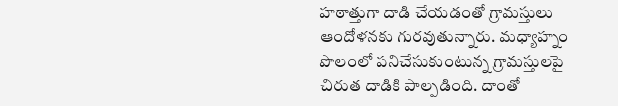హఠాత్తుగా దాడి చేయడంతో గ్రామస్తులు ఆందోళనకు గురవుతున్నారు. మధ్యాహ్నం పొలంలో పనిచేసుకుంటున్న గ్రామస్తులపై చిరుత దాడికి పాల్పడింది. దాంతో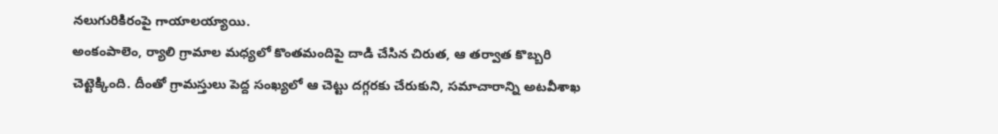నలుగురికిరంపై గాయాలయ్యాయి.
అంకంపాలెం, ర్యాలి గ్రామాల మధ్యలో కొంతమందిపై దాడి చేసిన చిరుత, ఆ తర్వాత కొబ్బరి చెట్టెక్కింది. దీంతో గ్రామస్తులు పెద్ద సంఖ్యలో ఆ చెట్టు దగ్గరకు చేరుకుని, సమాచారాన్ని అటవీశాఖ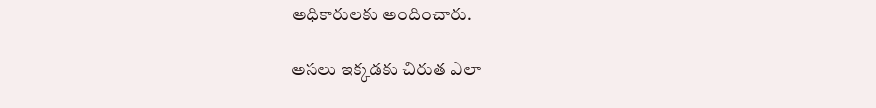అధికారులకు అందించారు.

అసలు ఇక్కడకు చిరుత ఎలా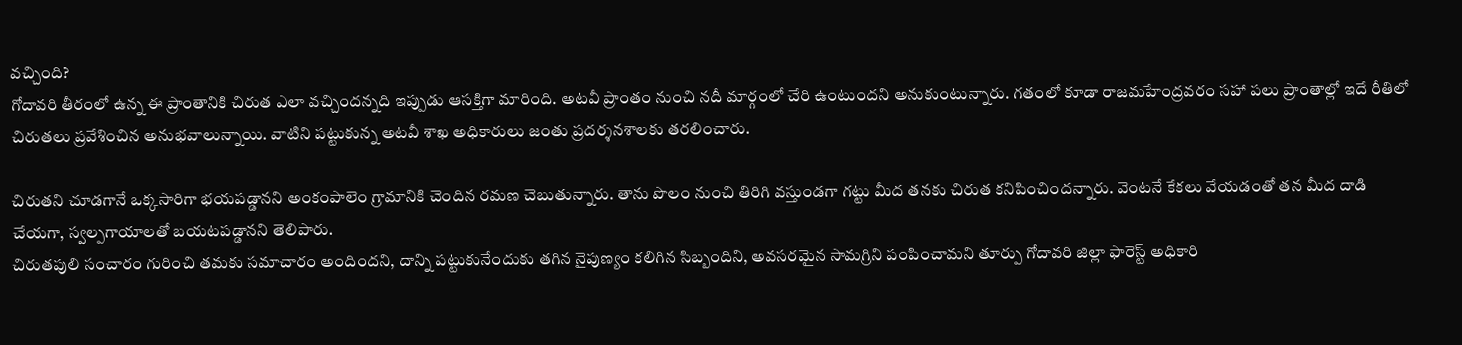వచ్చింది?
గోదావరి తీరంలో ఉన్న ఈ ప్రాంతానికి చిరుత ఎలా వచ్చిందన్నది ఇప్పుడు ఆసక్తిగా మారింది. అటవీ ప్రాంతం నుంచి నదీ మార్గంలో చేరి ఉంటుందని అనుకుంటున్నారు. గతంలో కూడా రాజమహేంద్రవరం సహా పలు ప్రాంతాల్లో ఇదే రీతిలో చిరుతలు ప్రవేశించిన అనుభవాలున్నాయి. వాటిని పట్టుకున్న అటవీ శాఖ అధికారులు జంతు ప్రదర్శనశాలకు తరలించారు.

చిరుతని చూడగానే ఒక్కసారిగా భయపడ్డానని అంకంపాలెం గ్రామానికి చెందిన రమణ చెబుతున్నారు. తాను పొలం నుంచి తిరిగి వస్తుండగా గట్టు మీద తనకు చిరుత కనిపించిందన్నారు. వెంటనే కేకలు వేయడంతో తన మీద దాడి చేయగా, స్వల్పగాయాలతో బయటపడ్డానని తెలిపారు.
చిరుతపులి సంచారం గురించి తమకు సమాచారం అందిందని, దాన్ని పట్టుకునేందుకు తగిన నైపుణ్యం కలిగిన సిబ్బందిని, అవసరమైన సామగ్రిని పంపించామని తూర్పు గోదావరి జిల్లా ఫారెస్ట్ అధికారి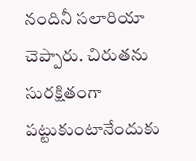నందినీ సలారియా చెప్పారు. చిరుతను సురక్షితంగా పట్టుకుంటానేందుకు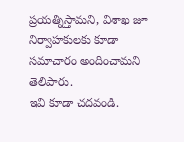ప్రయత్నిస్తామని, విశాఖ జూ నిర్వాహకులకు కూడా సమాచారం అందించామని తెలిపారు.
ఇవి కూడా చదవండి.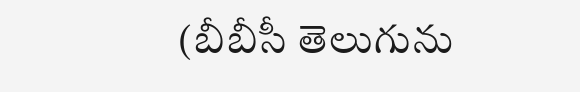(బీబీసీ తెలుగును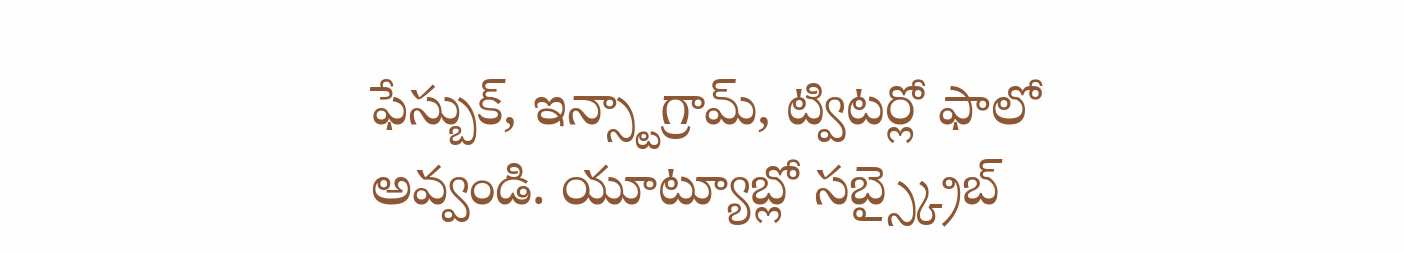ఫేస్బుక్, ఇన్స్టాగ్రామ్, ట్విటర్లో ఫాలో అవ్వండి. యూట్యూబ్లో సబ్స్క్రైబ్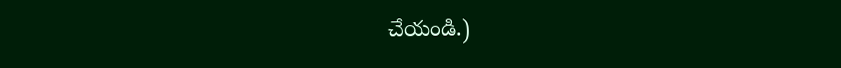చేయండి.)